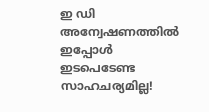ഇ ഡി അന്വേഷണത്തിൽ ഇപ്പോൾ ഇടപെടേണ്ട സാഹചര്യമില്ല!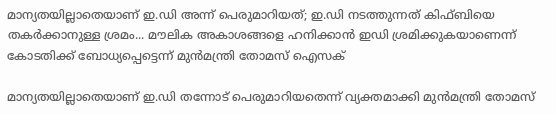മാന്യതയില്ലാതെയാണ് ഇ.ഡി അന്ന് പെരുമാറിയത്; ഇ.ഡി നടത്തുന്നത് കിഫ്ബിയെ തകർക്കാനുള്ള ശ്രമം... മൗലിക അകാശങ്ങളെ ഹനിക്കാൻ ഇഡി ശ്രമിക്കുകയാണെന്ന് കോടതിക്ക് ബോധ്യപ്പെട്ടെന്ന് മുൻമന്ത്രി തോമസ് ഐസക്

മാന്യതയില്ലാതെയാണ് ഇ.ഡി തന്നോട് പെരുമാറിയതെന്ന് വ്യക്തമാക്കി മുൻമന്ത്രി തോമസ്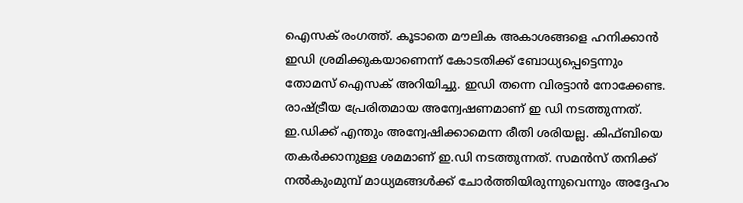ഐസക് രംഗത്ത്. കൂടാതെ മൗലിക അകാശങ്ങളെ ഹനിക്കാൻ ഇഡി ശ്രമിക്കുകയാണെന്ന് കോടതിക്ക് ബോധ്യപ്പെട്ടെന്നും തോമസ് ഐസക് അറിയിച്ചു. ഇഡി തന്നെ വിരട്ടാൻ നോക്കേണ്ട. രാഷ്ട്രീയ പ്രേരിതമായ അന്വേഷണമാണ് ഇ ഡി നടത്തുന്നത്. ഇ.ഡിക്ക് എന്തും അന്വേഷിക്കാമെന്ന രീതി ശരിയല്ല. കിഫ്ബിയെ തകർക്കാനുള്ള ശമമാണ് ഇ.ഡി നടത്തുന്നത്. സമൻസ് തനിക്ക് നൽകുംമുമ്പ് മാധ്യമങ്ങൾക്ക് ചോർത്തിയിരുന്നുവെന്നും അദ്ദേഹം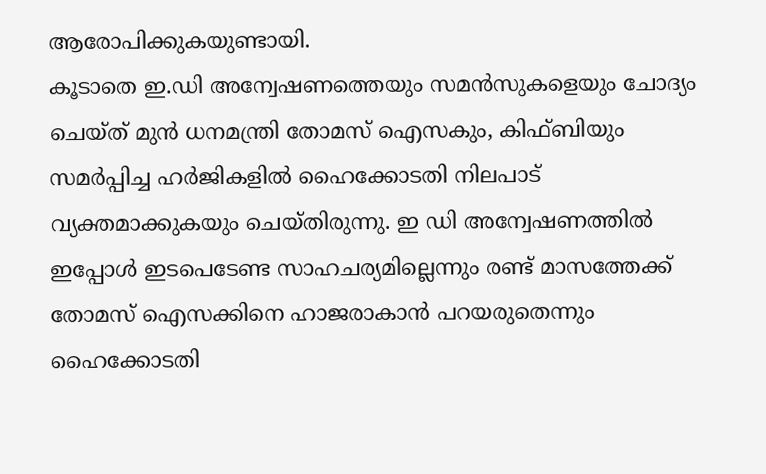ആരോപിക്കുകയുണ്ടായി.
കൂടാതെ ഇ.ഡി അന്വേഷണത്തെയും സമൻസുകളെയും ചോദ്യം ചെയ്ത് മുൻ ധനമന്ത്രി തോമസ് ഐസകും, കിഫ്ബിയും സമർപ്പിച്ച ഹർജികളിൽ ഹൈക്കോടതി നിലപാട് വ്യക്തമാക്കുകയും ചെയ്തിരുന്നു. ഇ ഡി അന്വേഷണത്തിൽ ഇപ്പോൾ ഇടപെടേണ്ട സാഹചര്യമില്ലെന്നും രണ്ട് മാസത്തേക്ക് തോമസ് ഐസക്കിനെ ഹാജരാകാൻ പറയരുതെന്നും ഹൈക്കോടതി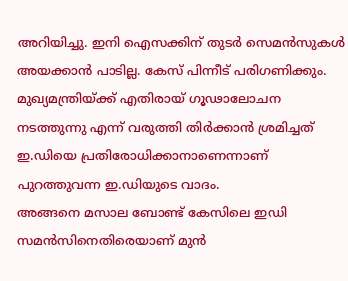അറിയിച്ചു. ഇനി ഐസക്കിന് തുടർ സെമൻസുകൾ അയക്കാൻ പാടില്ല. കേസ് പിന്നീട് പരിഗണിക്കും. മുഖ്യമന്ത്രിയ്ക്ക് എതിരായ് ഗൂഢാലോചന നടത്തുന്നു എന്ന് വരുത്തി തിർക്കാൻ ശ്രമിച്ചത് ഇ.ഡിയെ പ്രതിരോധിക്കാനാണെന്നാണ് പുറത്തുവന്ന ഇ.ഡിയുടെ വാദം.
അങ്ങനെ മസാല ബോണ്ട് കേസിലെ ഇഡി സമൻസിനെതിരെയാണ് മുൻ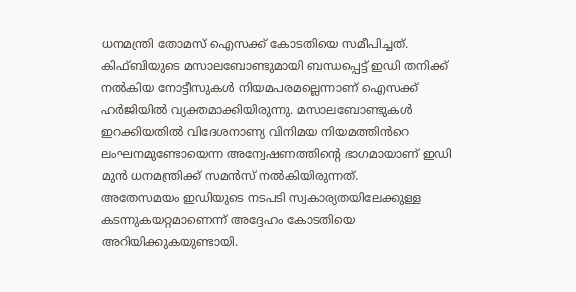ധനമന്ത്രി തോമസ് ഐസക്ക് കോടതിയെ സമീപിച്ചത്. കിഫ്ബിയുടെ മസാലബോണ്ടുമായി ബന്ധപ്പെട്ട് ഇഡി തനിക്ക് നൽകിയ നോട്ടീസുകൾ നിയമപരമല്ലെന്നാണ് ഐസക്ക് ഹർജിയിൽ വ്യക്തമാക്കിയിരുന്നു. മസാലബോണ്ടുകൾ ഇറക്കിയതിൽ വിദേശനാണ്യ വിനിമയ നിയമത്തിൻറെ ലംഘനമുണ്ടോയെന്ന അന്വേഷണത്തിന്റെ ഭാഗമായാണ് ഇഡി മുൻ ധനമന്ത്രിക്ക് സമൻസ് നൽകിയിരുന്നത്.
അതേസമയം ഇഡിയുടെ നടപടി സ്വകാര്യതയിലേക്കുള്ള കടന്നുകയറ്റമാണെന്ന് അദ്ദേഹം കോടതിയെ അറിയിക്കുകയുണ്ടായി.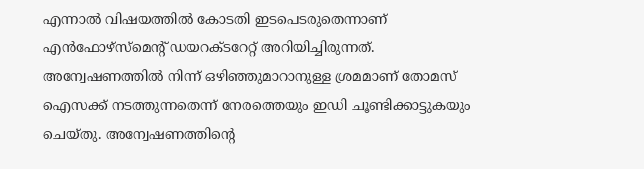എന്നാൽ വിഷയത്തിൽ കോടതി ഇടപെടരുതെന്നാണ് എൻഫോഴ്സ്മെന്റ് ഡയറക്ടറേറ്റ് അറിയിച്ചിരുന്നത്. അന്വേഷണത്തിൽ നിന്ന് ഒഴിഞ്ഞുമാറാനുള്ള ശ്രമമാണ് തോമസ് ഐസക്ക് നടത്തുന്നതെന്ന് നേരത്തെയും ഇഡി ചൂണ്ടിക്കാട്ടുകയും ചെയ്തു. അന്വേഷണത്തിന്റെ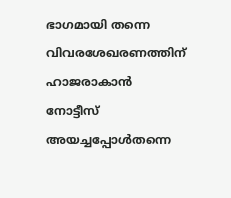ഭാഗമായി തന്നെ വിവരശേഖരണത്തിന് ഹാജരാകാൻ നോട്ടീസ് അയച്ചപ്പോൾതന്നെ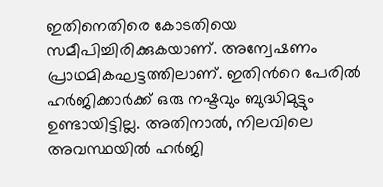ഇതിനെതിരെ കോടതിയെ സമീപിച്ചിരിക്കുകയാണ്. അന്വേഷണം പ്രാഥമികഘട്ടത്തിലാണ്. ഇതിൻറെ പേരിൽ ഹർജിക്കാർക്ക് ഒരു നഷ്ടവും ബുദ്ധിമുട്ടും ഉണ്ടായിട്ടില്ല. അതിനാൽ, നിലവിലെ അവസ്ഥയിൽ ഹർജി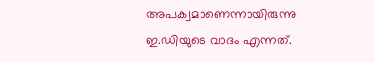അപക്വമാണെന്നായിരുന്നു ഇ.ഡിയുടെ വാദം എന്നത്.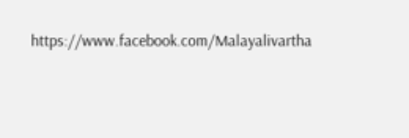https://www.facebook.com/Malayalivartha